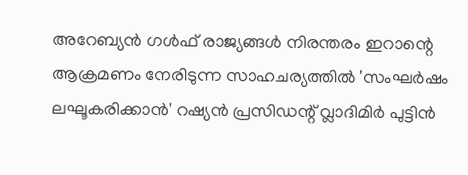അറേബ്യൻ ഗൾഫ് രാജ്യങ്ങൾ നിരന്തരം ഇറാന്റെ ആക്രമണം നേരിടുന്ന സാഹചര്യത്തിൽ 'സംഘർഷം ലഘൂകരിക്കാൻ' റഷ്യൻ പ്രസിഡന്റ് വ്ലാദിമിർ പുട്ടിൻ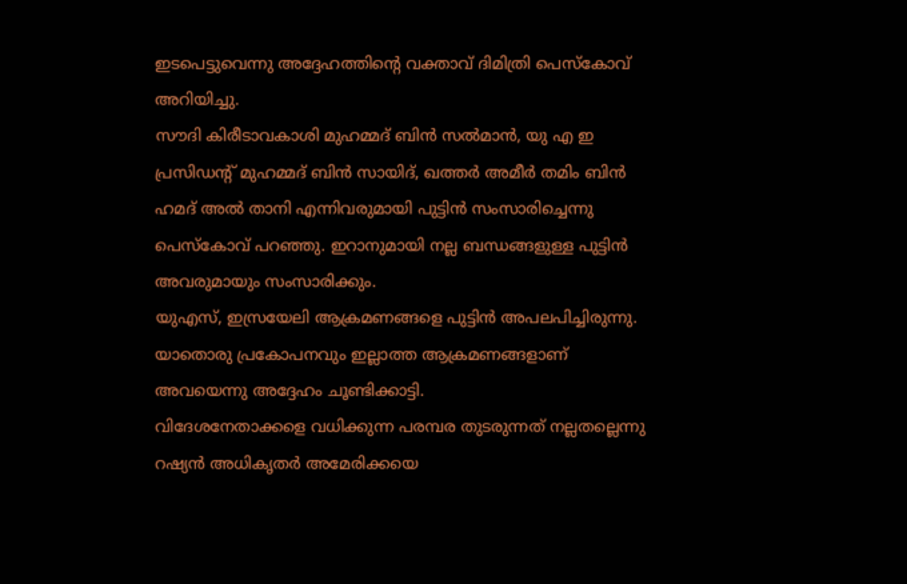ഇടപെട്ടുവെന്നു അദ്ദേഹത്തിന്റെ വക്താവ് ദിമിത്രി പെസ്കോവ് അറിയിച്ചു.
സൗദി കിരീടാവകാശി മുഹമ്മദ് ബിൻ സൽമാൻ, യു എ ഇ പ്രസിഡന്റ് മുഹമ്മദ് ബിൻ സായിദ്, ഖത്തർ അമീർ തമിം ബിൻ ഹമദ് അൽ താനി എന്നിവരുമായി പുട്ടിൻ സംസാരിച്ചെന്നു പെസ്കോവ് പറഞ്ഞു. ഇറാനുമായി നല്ല ബന്ധങ്ങളുള്ള പുട്ടിൻ അവരുമായും സംസാരിക്കും.
യുഎസ്, ഇസ്രയേലി ആക്രമണങ്ങളെ പുട്ടിൻ അപലപിച്ചിരുന്നു. യാതൊരു പ്രകോപനവും ഇല്ലാത്ത ആക്രമണങ്ങളാണ് അവയെന്നു അദ്ദേഹം ചൂണ്ടിക്കാട്ടി.
വിദേശനേതാക്കളെ വധിക്കുന്ന പരമ്പര തുടരുന്നത് നല്ലതല്ലെന്നു റഷ്യൻ അധികൃതർ അമേരിക്കയെ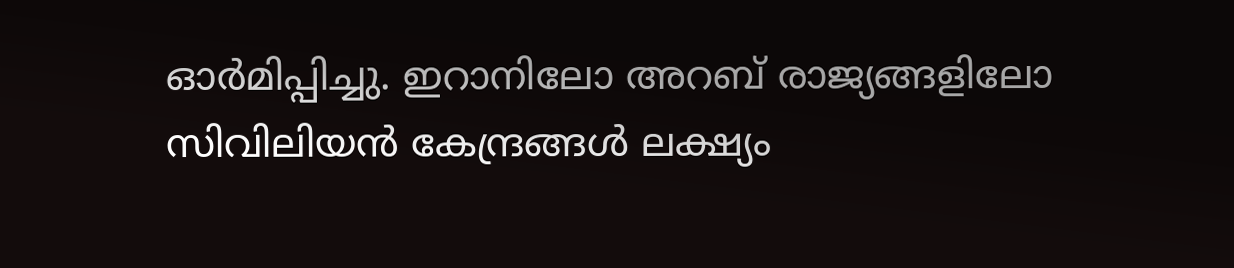ഓർമിപ്പിച്ചു. ഇറാനിലോ അറബ് രാജ്യങ്ങളിലോ സിവിലിയൻ കേന്ദ്രങ്ങൾ ലക്ഷ്യം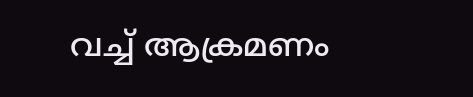വച്ച് ആക്രമണം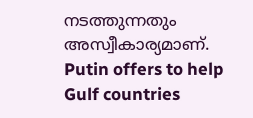നടത്തുന്നതും അസ്വീകാര്യമാണ്.
Putin offers to help Gulf countries